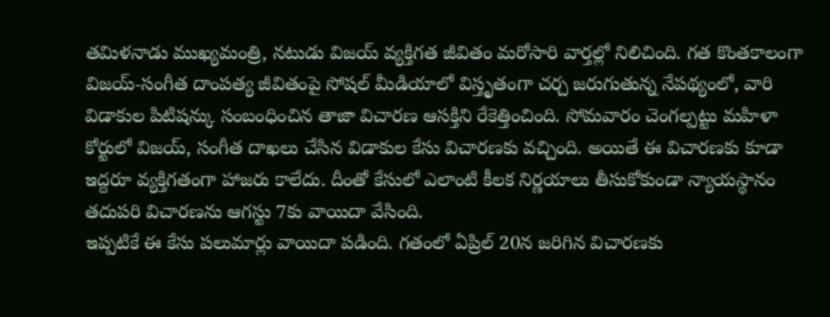తమిళనాడు ముఖ్యమంత్రి, నటుడు విజయ్ వ్యక్తిగత జీవితం మరోసారి వార్తల్లో నిలిచింది. గత కొంతకాలంగా విజయ్-సంగీత దాంపత్య జీవితంపై సోషల్ మీడియాలో విస్తృతంగా చర్చ జరుగుతున్న నేపథ్యంలో, వారి విడాకుల పిటిషన్కు సంబంధించిన తాజా విచారణ ఆసక్తిని రేకెత్తించింది. సోమవారం చెంగల్పట్టు మహిళా కోర్టులో విజయ్, సంగీత దాఖలు చేసిన విడాకుల కేసు విచారణకు వచ్చింది. అయితే ఈ విచారణకు కూడా ఇద్దరూ వ్యక్తిగతంగా హాజరు కాలేదు. దీంతో కేసులో ఎలాంటి కీలక నిర్ణయాలు తీసుకోకుండా న్యాయస్థానం తదుపరి విచారణను ఆగస్టు 7కు వాయిదా వేసింది.
ఇప్పటికే ఈ కేసు పలుమార్లు వాయిదా పడింది. గతంలో ఏప్రిల్ 20న జరిగిన విచారణకు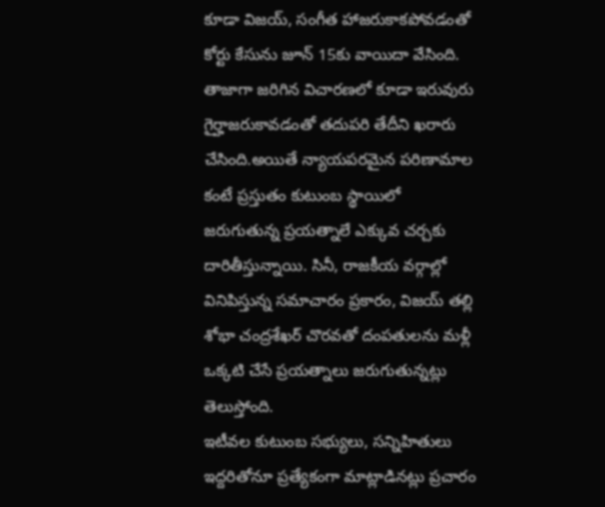కూడా విజయ్, సంగీత హాజరుకాకపోవడంతో కోర్టు కేసును జూన్ 15కు వాయిదా వేసింది. తాజాగా జరిగిన విచారణలో కూడా ఇరువురు గైర్హాజరుకావడంతో తదుపరి తేదీని ఖరారు చేసింది.అయితే న్యాయపరమైన పరిణామాల కంటే ప్రస్తుతం కుటుంబ స్థాయిలో జరుగుతున్న ప్రయత్నాలే ఎక్కువ చర్చకు దారితీస్తున్నాయి. సినీ, రాజకీయ వర్గాల్లో వినిపిస్తున్న సమాచారం ప్రకారం, విజయ్ తల్లి శోభా చంద్రశేఖర్ చొరవతో దంపతులను మళ్లీ ఒక్కటి చేసే ప్రయత్నాలు జరుగుతున్నట్లు తెలుస్తోంది.
ఇటీవల కుటుంబ సభ్యులు, సన్నిహితులు ఇద్దరితోనూ ప్రత్యేకంగా మాట్లాడినట్లు ప్రచారం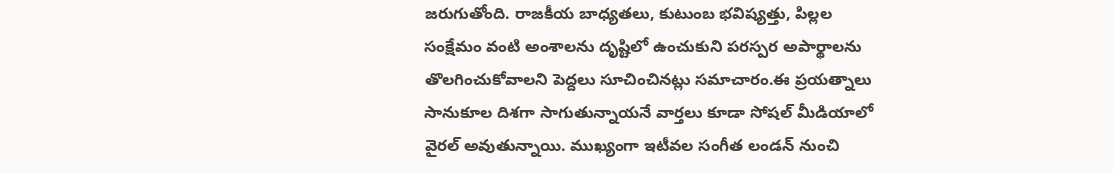జరుగుతోంది. రాజకీయ బాధ్యతలు, కుటుంబ భవిష్యత్తు, పిల్లల సంక్షేమం వంటి అంశాలను దృష్టిలో ఉంచుకుని పరస్పర అపార్థాలను తొలగించుకోవాలని పెద్దలు సూచించినట్లు సమాచారం.ఈ ప్రయత్నాలు సానుకూల దిశగా సాగుతున్నాయనే వార్తలు కూడా సోషల్ మీడియాలో వైరల్ అవుతున్నాయి. ముఖ్యంగా ఇటీవల సంగీత లండన్ నుంచి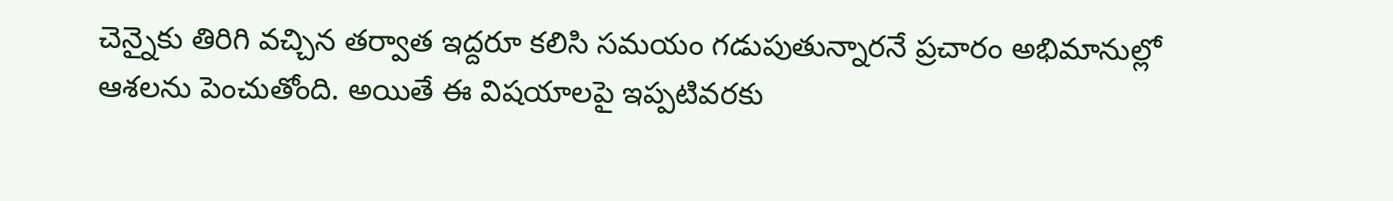చెన్నైకు తిరిగి వచ్చిన తర్వాత ఇద్దరూ కలిసి సమయం గడుపుతున్నారనే ప్రచారం అభిమానుల్లో ఆశలను పెంచుతోంది. అయితే ఈ విషయాలపై ఇప్పటివరకు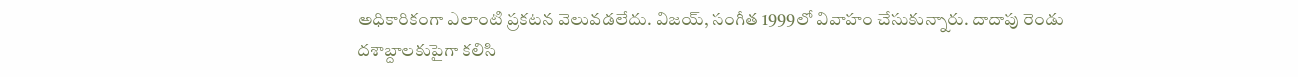అధికారికంగా ఎలాంటి ప్రకటన వెలువడలేదు. విజయ్, సంగీత 1999లో వివాహం చేసుకున్నారు. దాదాపు రెండు దశాబ్దాలకుపైగా కలిసి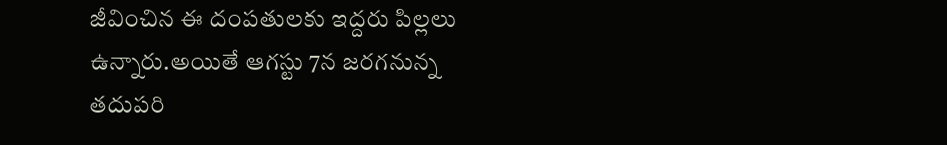జీవించిన ఈ దంపతులకు ఇద్దరు పిల్లలు ఉన్నారు.అయితే ఆగస్టు 7న జరగనున్న తదుపరి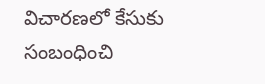విచారణలో కేసుకు సంబంధించి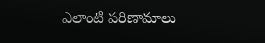ఎలాంటి పరిణామాలు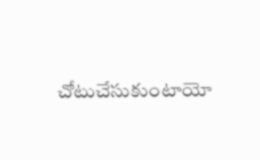చోటుచేసుకుంటాయో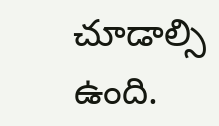చూడాల్సి ఉంది.